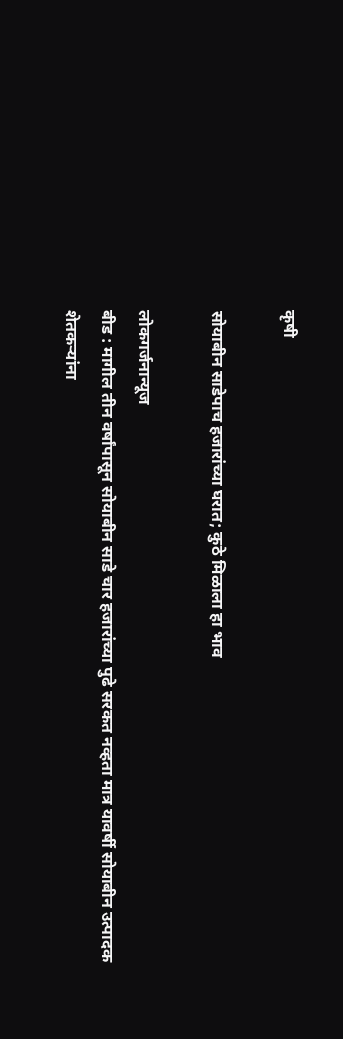कृषी

सोयाबीन साडेपाच ‌हजारांच्या घरात; कुठे मिळाला हा भाव

लोकगर्जनान्यूज
बीड : मागील तीन वर्षांपासून सोयाबीन साडे चार हजारांच्या पुढे सरकत नव्हता मात्र यावर्षी सोयाबीन उत्पादक शेतकऱ्यांना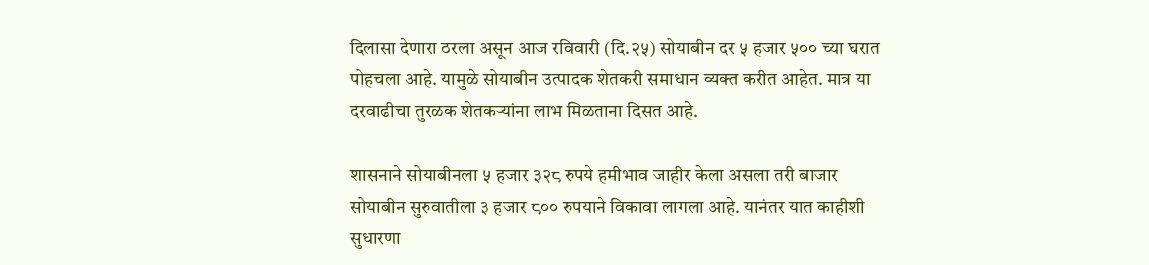दिलासा देणारा ठरला असून आज रविवारी (दि.२५) सोयाबीन दर ५ हजार ५०० च्या घरात पोहचला आहे. यामुळे सोयाबीन उत्पादक शेतकरी समाधान व्यक्त करीत आहेत. मात्र या दरवाढीचा तुरळक शेतकऱ्यांना लाभ मिळताना दिसत आहे.

शासनाने सोयाबीनला ५ हजार ३२८ रुपये हमीभाव जाहीर केला असला तरी बाजार सोयाबीन सुरुवातीला ३ हजार ८०० रुपयाने विकावा लागला आहे. यानंतर यात काहीशी सुधारणा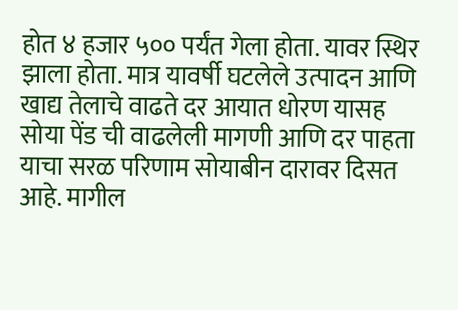होत ४ हजार ५०० पर्यंत गेला होता. यावर स्थिर झाला होता. मात्र यावर्षी घटलेले उत्पादन आणि खाद्य तेलाचे वाढते दर आयात धोरण यासह सोया पेंड ची वाढलेली मागणी आणि दर पाहता याचा सरळ परिणाम सोयाबीन दारावर दिसत आहे. मागील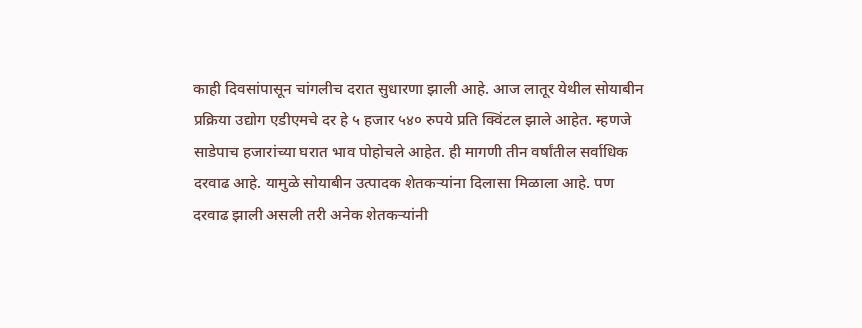काही दिवसांपासून चांगलीच दरात सुधारणा झाली आहे. आज लातूर येथील सोयाबीन प्रक्रिया उद्योग एडीएमचे दर हे ५ हजार ५४० रुपये प्रति क्विंटल झाले आहेत. म्हणजे साडेपाच हजारांच्या घरात भाव पोहोचले आहेत. ही मागणी तीन वर्षांतील सर्वाधिक दरवाढ आहे. यामुळे सोयाबीन उत्पादक शेतकऱ्यांना दिलासा मिळाला आहे. पण दरवाढ झाली असली तरी अनेक शेतकऱ्यांनी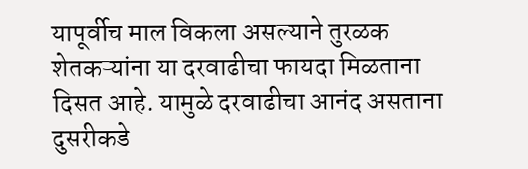यापूर्वीच माल विकला असल्याने तुरळक शेतकऱ्यांना या दरवाढीचा फायदा मिळताना दिसत आहे. यामुळे दरवाढीचा आनंद असताना दुसरीकडे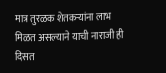मात्र तुरळक शेतकऱ्यांना लाभ मिळत असल्याने याची नाराजी ही दिसत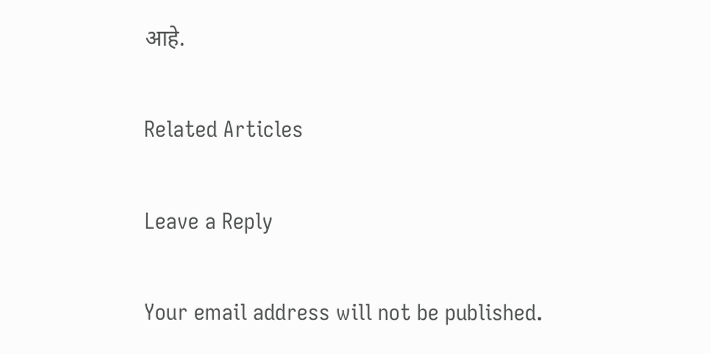आहे.

Related Articles

Leave a Reply

Your email address will not be published.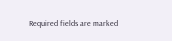Required fields are marked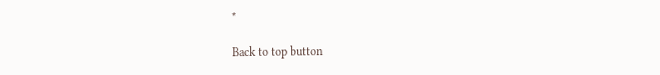*

Back to top button